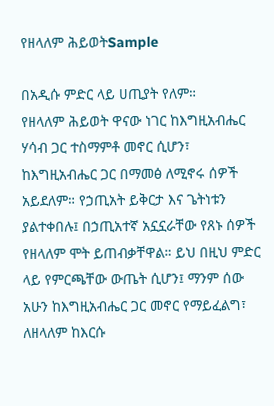የዘላለም ሕይወትSample

በአዲሱ ምድር ላይ ሀጢያት የለም።
የዘላለም ሕይወት ዋናው ነገር ከእግዚአብሔር ሃሳብ ጋር ተስማምቶ መኖር ሲሆን፣ ከእግዚአብሔር ጋር በማመፅ ለሚኖሩ ሰዎች አይደለም። የኃጢአት ይቅርታ እና ጌትነቱን ያልተቀበሉ፤ በኃጢአተኛ አኗኗራቸው የጸኑ ሰዎች የዘላለም ሞት ይጠብቃቸዋል። ይህ በዚህ ምድር ላይ የምርጫቸው ውጤት ሲሆን፤ ማንም ሰው አሁን ከእግዚአብሔር ጋር መኖር የማይፈልግ፣ ለዘላለም ከእርሱ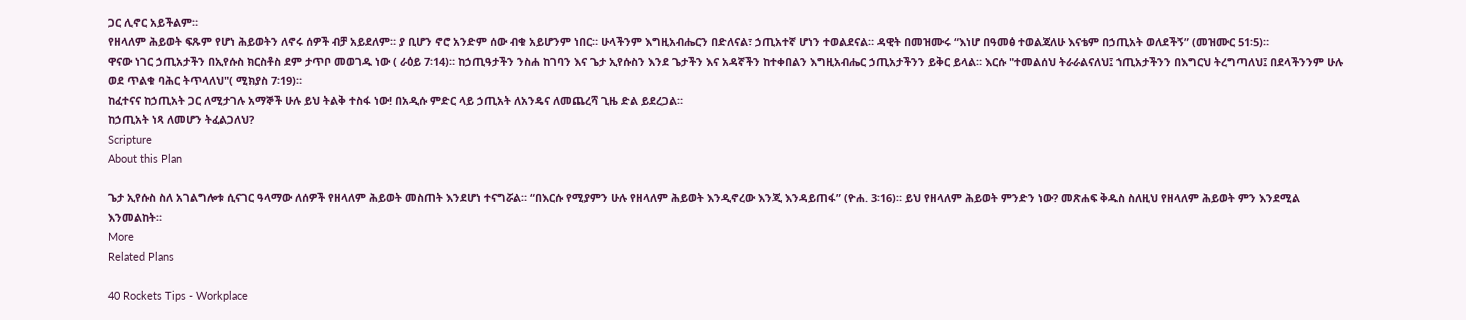ጋር ሊኖር አይችልም።
የዘላለም ሕይወት ፍጹም የሆነ ሕይወትን ለኖሩ ሰዎች ብቻ አይደለም። ያ ቢሆን ኖሮ አንድም ሰው ብቁ አይሆንም ነበር። ሁላችንም እግዚአብሔርን በድለናል፣ ኃጢአተኛ ሆነን ተወልደናል። ዳዊት በመዝሙሩ “እነሆ በዓመፅ ተወልጃለሁ እናቴም በኃጢአት ወለደችኝ” (መዝሙር 51፡5)።
ዋናው ነገር ኃጢአታችን በኢየሱስ ክርስቶስ ደም ታጥቦ መወገዱ ነው ( ራዕይ 7፡14)። ከኃጢዓታችን ንስሐ ከገባን እና ጌታ ኢየሱስን እንደ ጌታችን እና አዳኛችን ከተቀበልን እግዚአብሔር ኃጢአታችንን ይቅር ይላል። እርሱ "ተመልሰህ ትራራልናለህ፤ ኀጢአታችንን በእግርህ ትረግጣለህ፤ በደላችንንም ሁሉ ወደ ጥልቁ ባሕር ትጥላለህ"( ሚክያስ 7፡19)።
ከፈተናና ከኃጢአት ጋር ለሚታገሉ አማኞች ሁሉ ይህ ትልቅ ተስፋ ነው! በአዲሱ ምድር ላይ ኃጢአት ለአንዴና ለመጨረሻ ጊዜ ድል ይደረጋል።
ከኃጢአት ነጻ ለመሆን ትፈልጋለህ?
Scripture
About this Plan

ጌታ ኢየሱስ ስለ አገልግሎቱ ሲናገር ዓላማው ለሰዎች የዘላለም ሕይወት መስጠት እንደሆነ ተናግሯል። “በእርሱ የሚያምን ሁሉ የዘላለም ሕይወት እንዲኖረው እንጂ እንዳይጠፋ” (ዮሐ. 3፡16)። ይህ የዘላለም ሕይወት ምንድን ነው? መጽሐፍ ቅዱስ ስለዚህ የዘላለም ሕይወት ምን እንደሚል እንመልከት።
More
Related Plans

40 Rockets Tips - Workplace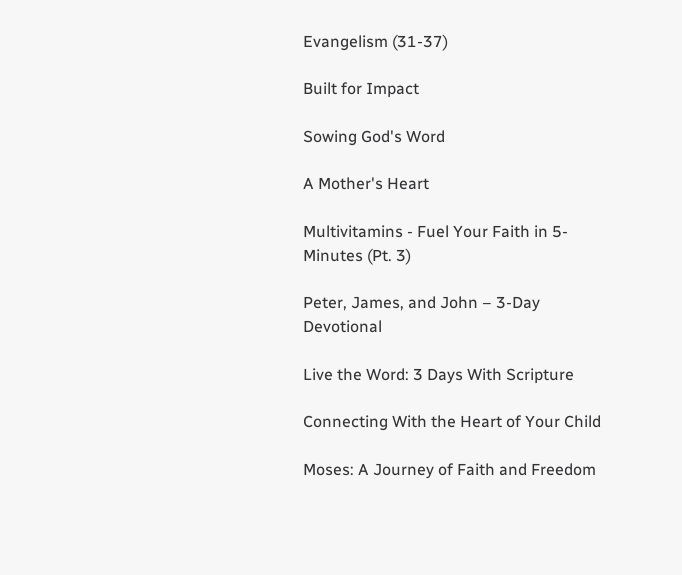Evangelism (31-37)

Built for Impact

Sowing God's Word

A Mother's Heart

Multivitamins - Fuel Your Faith in 5-Minutes (Pt. 3)

Peter, James, and John – 3-Day Devotional

Live the Word: 3 Days With Scripture

Connecting With the Heart of Your Child

Moses: A Journey of Faith and Freedom